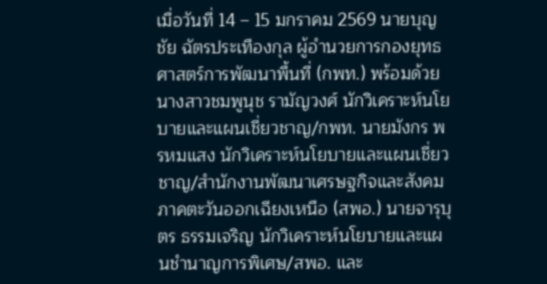เมื่อวันที่ 14 – 15 มกราคม 2569 นายบุญชัย ฉัตรประเทืองกุล ผู้อำนวยการกองยุทธศาสตร์การพัฒนาพื้นที่ (กพท.) พร้อมด้วย นางสาวชมพูนุช รามัญวงศ์ นักวิเคราะห์นโยบายและแผนเชี่ยวชาญ/กพท. นายมังกร พรหมแสง นักวิเคราะห์นโยบายและแผนเชี่ยวชาญ/สำนักงานพัฒนาเศรษฐกิจและสังคมภาคตะวันออกเฉียงเหนือ (สพอ.) นายจารุบุตร ธรรมเจริญ นักวิเคราะห์นโยบายและแผนชำนาญการพิเศษ/สพอ. และ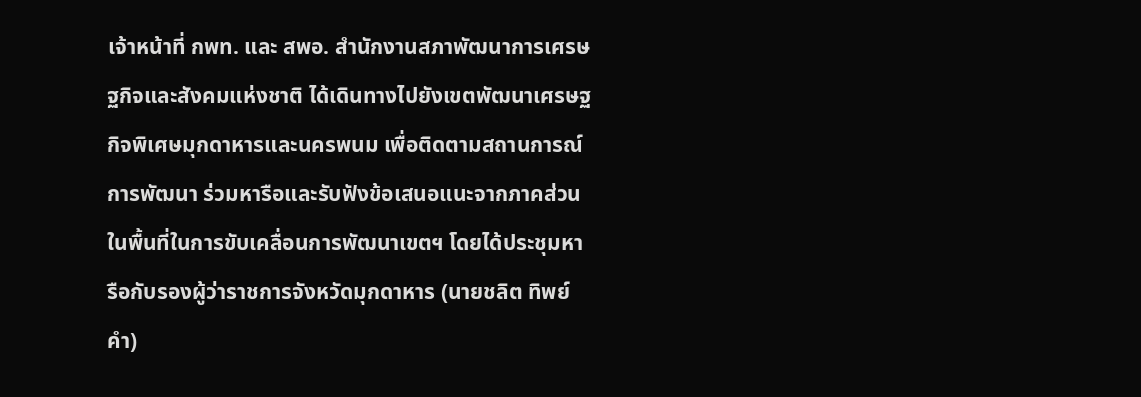เจ้าหน้าที่ กพท. และ สพอ. สำนักงานสภาพัฒนาการเศรษฐกิจและสังคมแห่งชาติ ได้เดินทางไปยังเขตพัฒนาเศรษฐกิจพิเศษมุกดาหารและนครพนม เพื่อติดตามสถานการณ์การพัฒนา ร่วมหารือและรับฟังข้อเสนอแนะจากภาคส่วนในพื้นที่ในการขับเคลื่อนการพัฒนาเขตฯ โดยได้ประชุมหารือกับรองผู้ว่าราชการจังหวัดมุกดาหาร (นายชลิต ทิพย์คำ)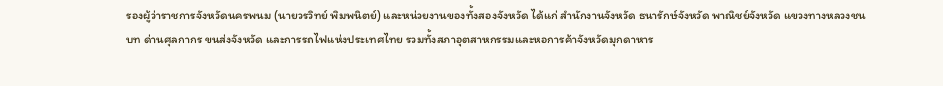รองผู้ว่าราชการจังหวัดนครพนม (นายวรวิทย์ พิมพนิตย์) และหน่วยงานของทั้งสองจังหวัด ได้แก่ สำนักงานจังหวัด ธนารักษ์จังหวัด พาณิชย์จังหวัด แขวงทางหลวงชนบท ด่านศุลกากร ขนส่งจังหวัด และการรถไฟแห่งประเทศไทย รวมทั้งสภาอุตสาหกรรมและหอการค้าจังหวัดมุกดาหาร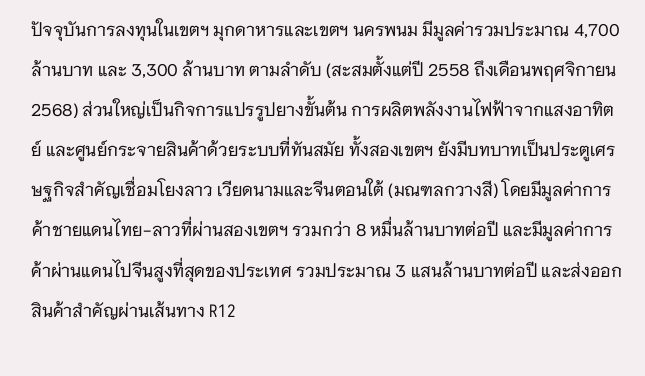ปัจจุบันการลงทุนในเขตฯ มุกดาหารและเขตฯ นครพนม มีมูลค่ารวมประมาณ 4,700 ล้านบาท และ 3,300 ล้านบาท ตามลำดับ (สะสมตั้งแต่ปี 2558 ถึงเดือนพฤศจิกายน 2568) ส่วนใหญ่เป็นกิจการแปรรูปยางขั้นต้น การผลิตพลังงานไฟฟ้าจากแสงอาทิตย์ และศูนย์กระจายสินค้าด้วยระบบที่ทันสมัย ทั้งสองเขตฯ ยังมีบทบาทเป็นประตูเศรษฐกิจสำคัญเชื่อมโยงลาว เวียดนามและจีนตอนใต้ (มณฑลกวางสี) โดยมีมูลค่าการค้าชายแดนไทย-ลาวที่ผ่านสองเขตฯ รวมกว่า 8 หมื่นล้านบาทต่อปี และมีมูลค่าการค้าผ่านแดนไปจีนสูงที่สุดของประเทศ รวมประมาณ 3 แสนล้านบาทต่อปี และส่งออกสินค้าสำคัญผ่านเส้นทาง R12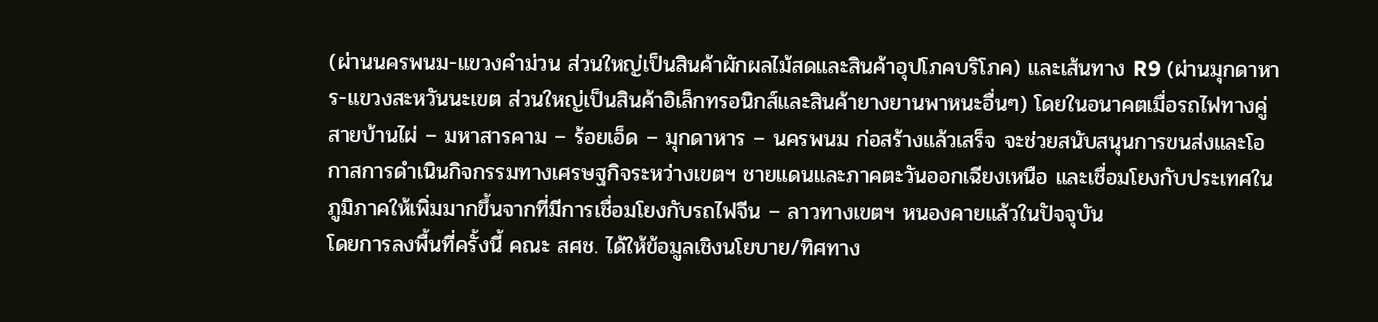(ผ่านนครพนม-แขวงคำม่วน ส่วนใหญ่เป็นสินค้าผักผลไม้สดและสินค้าอุปโภคบริโภค) และเส้นทาง R9 (ผ่านมุกดาหาร-แขวงสะหวันนะเขต ส่วนใหญ่เป็นสินค้าอิเล็กทรอนิกส์และสินค้ายางยานพาหนะอื่นๆ) โดยในอนาคตเมื่อรถไฟทางคู่สายบ้านไผ่ – มหาสารคาม – ร้อยเอ็ด – มุกดาหาร – นครพนม ก่อสร้างแล้วเสร็จ จะช่วยสนับสนุนการขนส่งและโอกาสการดำเนินกิจกรรมทางเศรษฐกิจระหว่างเขตฯ ชายแดนและภาคตะวันออกเฉียงเหนือ และเชื่อมโยงกับประเทศในภูมิภาคให้เพิ่มมากขึ้นจากที่มีการเชื่อมโยงกับรถไฟจีน – ลาวทางเขตฯ หนองคายแล้วในปัจจุบัน
โดยการลงพื้นที่ครั้งนี้ คณะ สศช. ได้ให้ข้อมูลเชิงนโยบาย/ทิศทาง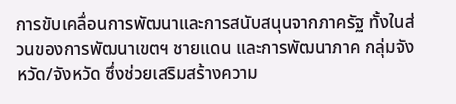การขับเคลื่อนการพัฒนาและการสนับสนุนจากภาครัฐ ทั้งในส่วนของการพัฒนาเขตฯ ชายแดน และการพัฒนาภาค กลุ่มจังหวัด/จังหวัด ซึ่งช่วยเสริมสร้างความ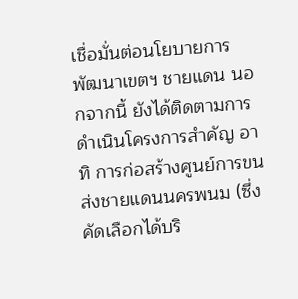เชื่อมั่นต่อนโยบายการพัฒนาเขตฯ ชายแดน นอกจากนี้ ยังได้ติดตามการดำเนินโครงการสำคัญ อาทิ การก่อสร้างศูนย์การขนส่งชายแดนนครพนม (ซึ่งคัดเลือกได้บริ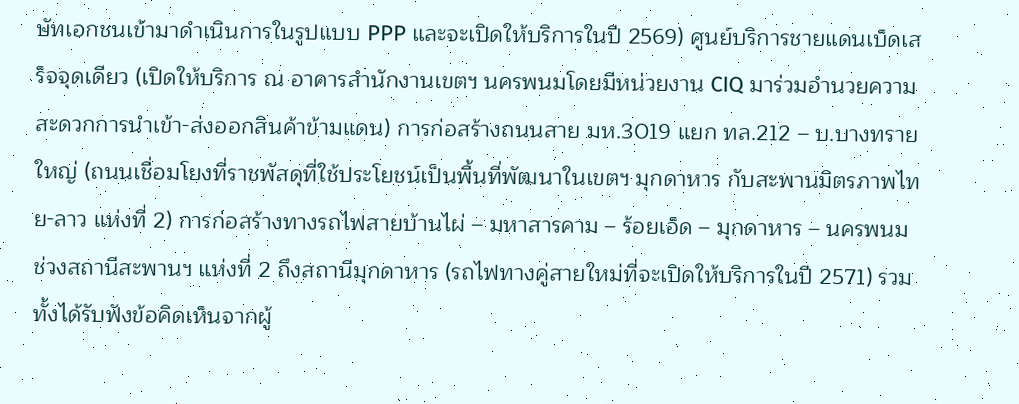ษัทเอกชนเข้ามาดำเนินการในรูปแบบ PPP และจะเปิดให้บริการในปี 2569) ศูนย์บริการชายแดนเบ็ดเสร็จจุดเดียว (เปิดให้บริการ ณ อาคารสำนักงานเขตฯ นครพนมโดยมีหน่วยงาน CIQ มาร่วมอำนวยความสะดวกการนำเข้า-ส่งออกสินค้าข้ามแดน) การก่อสร้างถนนสาย มห.3019 แยก ทล.212 – บ.บางทรายใหญ่ (ถนนเชื่อมโยงที่ราชพัสดุที่ใช้ประโยชน์เป็นพื้นที่พัฒนาในเขตฯ มุกดาหาร กับสะพานมิตรภาพไทย-ลาว แห่งที่ 2) การก่อสร้างทางรถไฟสายบ้านไผ่ – มหาสารคาม – ร้อยเอ็ด – มุกดาหาร – นครพนม ช่วงสถานีสะพานฯ แห่งที่ 2 ถึงสถานีมุกดาหาร (รถไฟทางคู่สายใหม่ที่จะเปิดให้บริการในปี 2571) รวมทั้งได้รับฟังข้อคิดเห็นจากผู้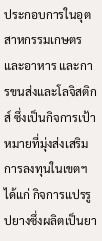ประกอบการในอุตสาหกรรมเกษตรและอาหาร และการขนส่งและโลจิสติกส์ ซึ่งเป็นกิจการเป้าหมายที่มุ่งส่งเสริมการลงทุนในเขตฯ ได้แก่ กิจการแปรรูปยางซึ่งผลิตเป็นยา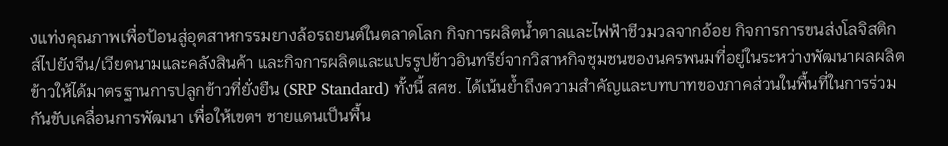งแท่งคุณภาพเพื่อป้อนสู่อุตสาหกรรมยางล้อรถยนต์ในตลาดโลก กิจการผลิตน้ำตาลและไฟฟ้าชีวมวลจากอ้อย กิจการการขนส่งโลจิสติกส์ไปยังจีน/เวียดนามและคลังสินค้า และกิจการผลิตและแปรรูปข้าวอินทรีย์จากวิสาหกิจชุมชนของนครพนมที่อยู่ในระหว่างพัฒนาผลผลิตข้าวให้ได้มาตรฐานการปลูกข้าวที่ยั่งยืน (SRP Standard) ทั้งนี้ สศช. ได้เน้นย้ำถึงความสำคัญและบทบาทของภาคส่วนในพื้นที่ในการร่วมกันขับเคลื่อนการพัฒนา เพื่อให้เขตฯ ชายแดนเป็นพื้น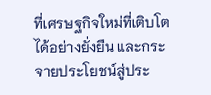ที่เศรษฐกิจใหม่ที่เติบโตได้อย่างยั่งยืน และกระจายประโยชน์สู่ประ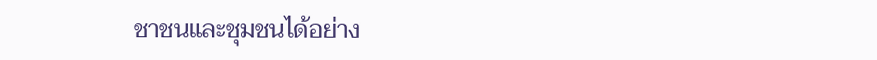ชาชนและชุมชนได้อย่าง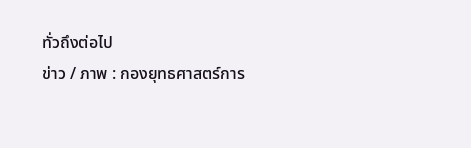ทั่วถึงต่อไป
ข่าว / ภาพ : กองยุทธศาสตร์การ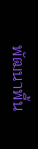พัฒนาพื้น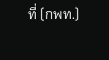ที่ (กพท.)